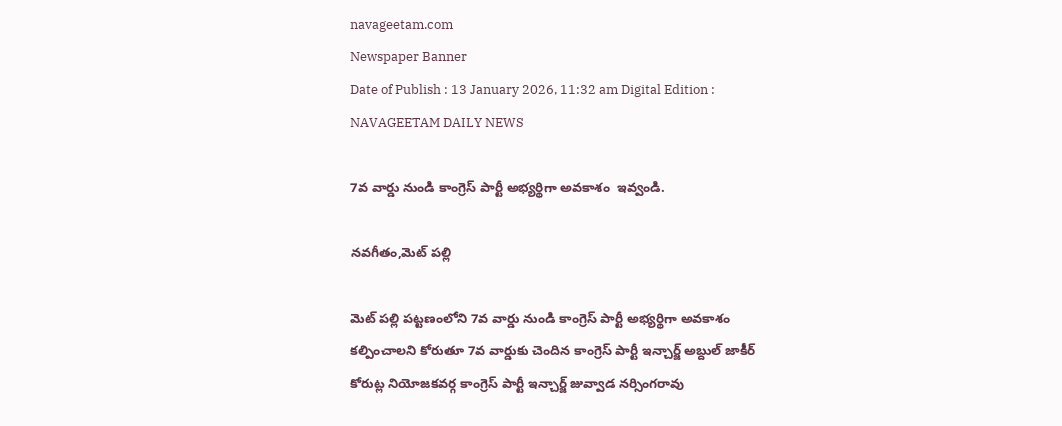navageetam.com
Newspaper Banner
Date of Publish : 13 January 2026, 11:32 am Digital Edition : NAVAGEETAM DAILY NEWS

7వ వార్డు నుండి కాంగ్రెస్ పార్టీ అభ్యర్థిగా అవకాశం  ఇవ్వండి.

నవగీతం,మెట్ పల్లి

మెట్ పల్లి పట్టణంలోని 7వ వార్డు నుండి కాంగ్రెస్ పార్టీ అభ్యర్థిగా అవకాశం కల్పించాలని కోరుతూ 7వ వార్డుకు చెందిన కాంగ్రెస్ పార్టీ ఇన్చార్జ్ అబ్దుల్ జాకీర్ కోరుట్ల నియోజకవర్గ కాంగ్రెస్ పార్టీ ఇన్చార్జ్ జువ్వాడ నర్సింగరావు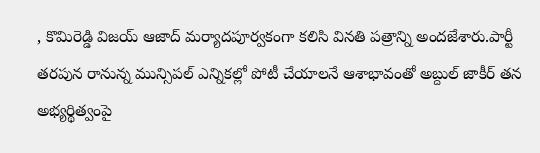, కొమిరెడ్డి విజయ్ ఆజాద్ మర్యాదపూర్వకంగా కలిసి వినతి పత్రాన్ని అందజేశారు.పార్టీ తరపున రానున్న మున్సిపల్ ఎన్నికల్లో పోటీ చేయాలనే ఆశాభావంతో అబ్దుల్ జాకీర్ తన అభ్యర్థిత్వంపై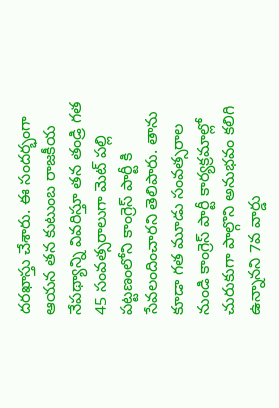దరఖాస్తు చేశారు. ఈ సందర్భంగా ఆయన తన కుటుంబ రాజకీయ నేపథ్యాన్ని వివరిస్తూ తన తండ్రి గత 45 సంవత్సరాలుగా మెట్ పల్లి పట్టణంలోని కాంగ్రెస్ పార్టీ కి సేవలందించారని తెలిపారు. తాను కూడా గత మూడు సంవత్సరాల నుండి కాంగ్రెస్ పార్టీ కార్యక్రమాల్లో చురుకుగా పాల్గొని అనుభవం కలిగి ఉన్నానని 7వ వార్డు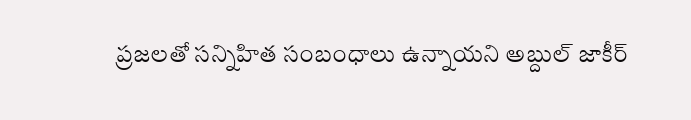ప్రజలతో సన్నిహిత సంబంధాలు ఉన్నాయని అబ్దుల్ జాకీర్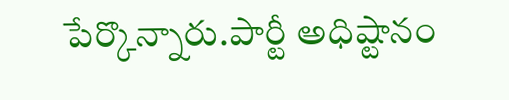పేర్కొన్నారు.పార్టీ అధిష్టానం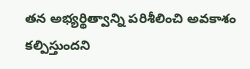తన అభ్యర్థిత్వాన్ని పరిశీలించి అవకాశం కల్పిస్తుందని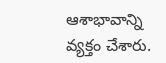ఆశాభావాన్ని వ్యక్తం చేశారు.